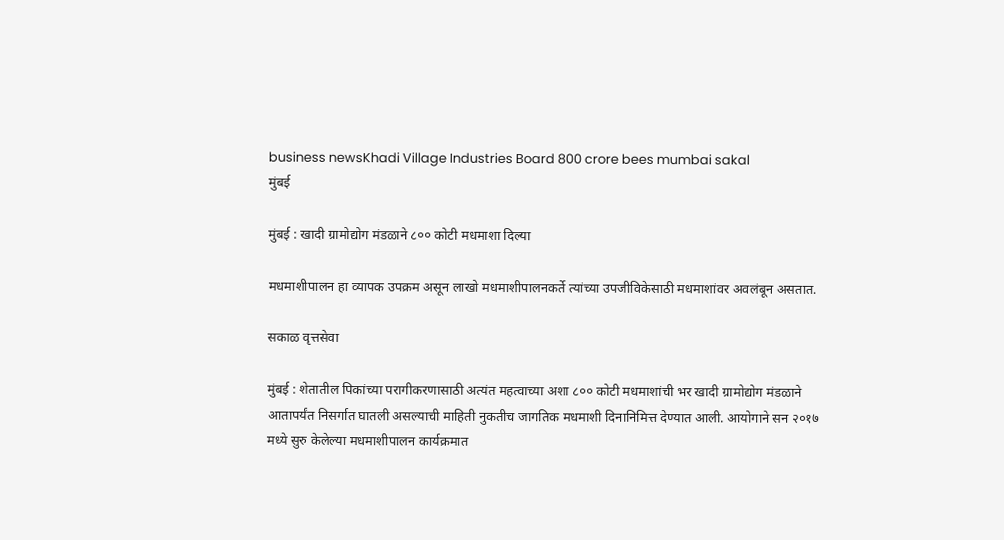business newsKhadi Village Industries Board 800 crore bees mumbai sakal
मुंबई

मुंबई : खादी ग्रामोद्योग मंडळाने ८०० कोटी मधमाशा दिल्या

मधमाशीपालन हा व्यापक उपक्रम असून लाखो मधमाशीपालनकर्ते त्यांच्या उपजीविकेसाठी मधमाशांवर अवलंबून असतात.

सकाळ वृत्तसेवा

मुंबई : शेतातील पिकांच्या परागीकरणासाठी अत्यंत महत्वाच्या अशा ८०० कोटी मधमाशांची भर खादी ग्रामोद्योग मंडळाने आतापर्यंत निसर्गात घातली असल्याची माहिती नुकतीच जागतिक मधमाशी दिनानिमित्त देण्यात आली. आयोगाने सन २०१७ मध्ये सुरु केलेल्या मधमाशीपालन कार्यक्रमात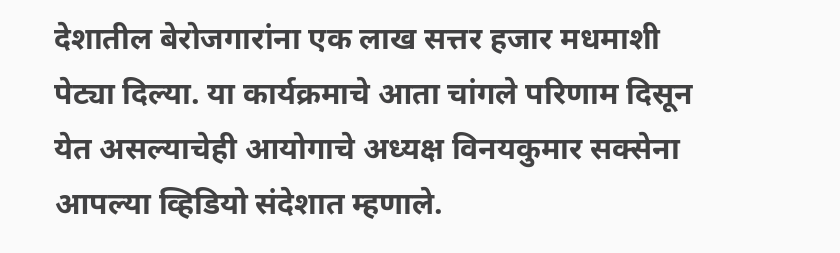देशातील बेरोजगारांना एक लाख सत्तर हजार मधमाशी पेट्या दिल्या. या कार्यक्रमाचे आता चांगले परिणाम दिसून येत असल्याचेही आयोगाचे अध्यक्ष विनयकुमार सक्सेना आपल्या व्हिडियो संदेशात म्हणाले.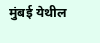मुंबई येथील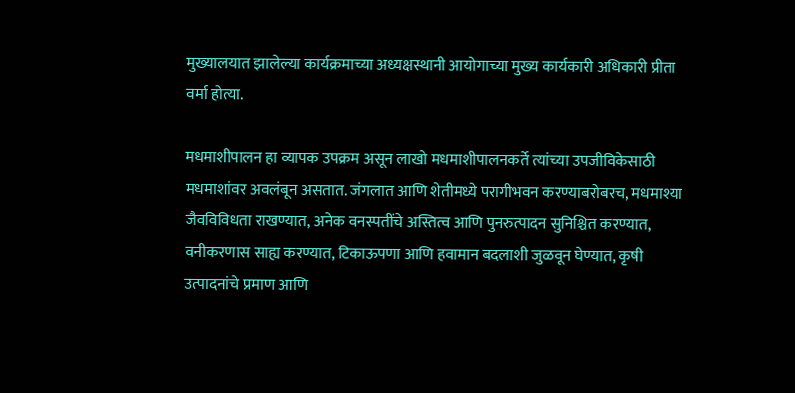मुख्यालयात झालेल्या कार्यक्रमाच्या अध्यक्षस्थानी आयोगाच्या मुख्य कार्यकारी अधिकारी प्रीता वर्मा होत्या.

मधमाशीपालन हा व्यापक उपक्रम असून लाखो मधमाशीपालनकर्ते त्यांच्या उपजीविकेसाठी मधमाशांवर अवलंबून असतात. जंगलात आणि शेतीमध्ये परागीभवन करण्याबरोबरच, मधमाश्या जैवविविधता राखण्यात, अनेक वनस्पतींचे अस्तित्व आणि पुनरुत्पादन सुनिश्चित करण्यात, वनीकरणास साह्य करण्यात, टिकाऊपणा आणि हवामान बदलाशी जुळवून घेण्यात, कृषी उत्पादनांचे प्रमाण आणि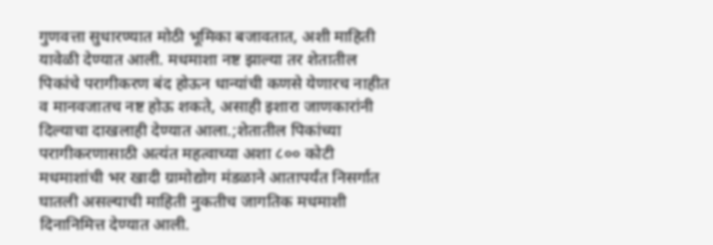गुणवत्ता सुधारण्यात मोठी भूमिका बजावतात, अशी माहिती यावेळी देण्यात आली. मधमाशा नष्ट झाल्या तर शेतातील पिकांचे परागीकरण बंद होऊन धान्यांची कणसे येणारच नाहीत व मानवजातच नष्ट होऊ शकते, असाही इशारा जाणकारांनी दिल्याचा दाखलाही देण्यात आला.;शेतातील पिकांच्या परागीकरणासाठी अत्यंत महत्वाच्या अशा ८०० कोटी मधमाशांची भर खादी ग्रामोद्योग मंडळाने आतापर्यंत निसर्गात घातली असल्याची माहिती नुकतीच जागतिक मधमाशी दिनानिमित्त देण्यात आली.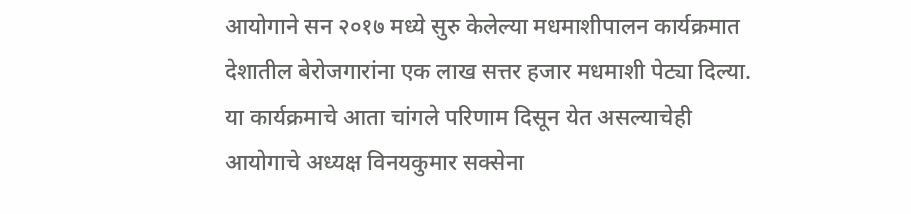आयोगाने सन २०१७ मध्ये सुरु केलेल्या मधमाशीपालन कार्यक्रमात देशातील बेरोजगारांना एक लाख सत्तर हजार मधमाशी पेट्या दिल्या. या कार्यक्रमाचे आता चांगले परिणाम दिसून येत असल्याचेही आयोगाचे अध्यक्ष विनयकुमार सक्सेना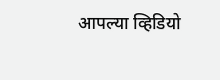आपल्या व्हिडियो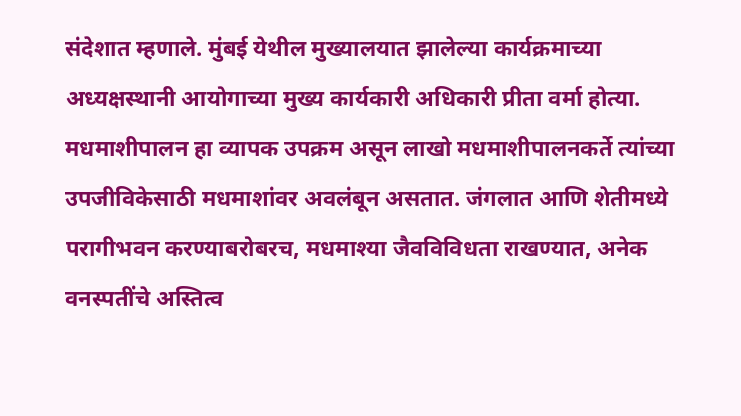संदेशात म्हणाले. मुंबई येथील मुख्यालयात झालेल्या कार्यक्रमाच्या अध्यक्षस्थानी आयोगाच्या मुख्य कार्यकारी अधिकारी प्रीता वर्मा होत्या. मधमाशीपालन हा व्यापक उपक्रम असून लाखो मधमाशीपालनकर्ते त्यांच्या उपजीविकेसाठी मधमाशांवर अवलंबून असतात. जंगलात आणि शेतीमध्ये परागीभवन करण्याबरोबरच, मधमाश्या जैवविविधता राखण्यात, अनेक वनस्पतींचे अस्तित्व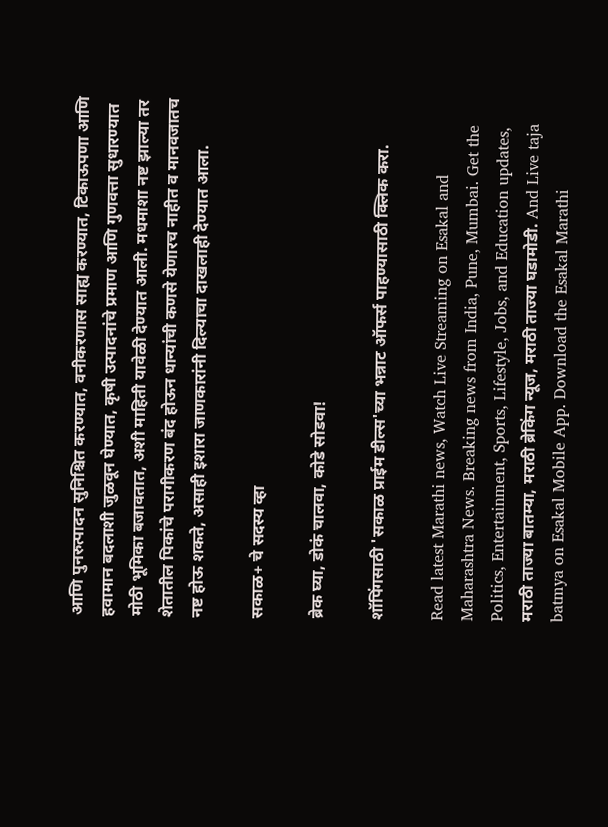आणि पुनरुत्पादन सुनिश्चित करण्यात, वनीकरणास साह्य करण्यात, टिकाऊपणा आणि हवामान बदलाशी जुळवून घेण्यात, कृषी उत्पादनांचे प्रमाण आणि गुणवत्ता सुधारण्यात मोठी भूमिका बजावतात, अशी माहिती यावेळी देण्यात आली. मधमाशा नष्ट झाल्या तर शेतातील पिकांचे परागीकरण बंद होऊन धान्यांची कणसे येणारच नाहीत व मानवजातच नष्ट होऊ शकते, असाही इशारा जाणकारांनी दिल्याचा दाखलाही देण्यात आला.

सकाळ+ चे सदस्य व्हा

ब्रेक घ्या, डोकं चालवा, कोडे सोडवा!

शॉपिंगसाठी 'सकाळ प्राईम डील्स'च्या भन्नाट ऑफर्स पाहण्यासाठी क्लिक करा.

Read latest Marathi news, Watch Live Streaming on Esakal and Maharashtra News. Breaking news from India, Pune, Mumbai. Get the Politics, Entertainment, Sports, Lifestyle, Jobs, and Education updates, मराठी ताज्या बातम्या, मराठी ब्रेकिंग न्यूज, मराठी ताज्या घडामोडी. And Live taja batmya on Esakal Mobile App. Download the Esakal Marathi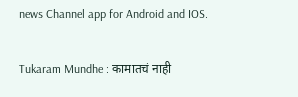news Channel app for Android and IOS.

Tukaram Mundhe : कामातचं नाही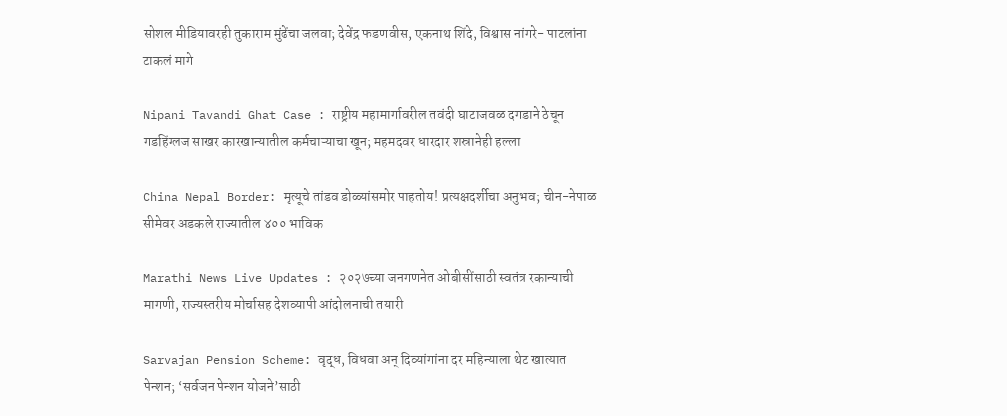सोशल मीडियावरही तुकाराम मुंढेंचा जलवा; देवेंद्र फडणवीस, एकनाथ शिंदे, विश्वास नांगरे- पाटलांना टाकलं मागे

Nipani Tavandi Ghat Case : राष्ट्रीय महामार्गावरील तवंदी घाटाजवळ दगडाने ठेचून गडहिंग्लज साखर कारखान्यातील कर्मचाऱ्याचा खून; महमदवर धारदार शस्रानेही हल्ला

China Nepal Border: मृत्यूचे तांडव डोळ्यांसमोर पाहतोय! प्रत्यक्षदर्शीचा अनुभव; चीन-नेपाळ सीमेवर अडकले राज्यातील ४०० भाविक

Marathi News Live Updates : २०२७च्या जनगणनेत ओबीसींसाठी स्वतंत्र रकान्याची मागणी, राज्यस्तरीय मोर्चासह देशव्यापी आंदोलनाची तयारी

Sarvajan Pension Scheme: वृद्ध, विधवा अन् दिव्यांगांना दर महिन्याला थेट खात्यात पेन्शन; ‘सर्वजन पेन्शन योजने’साठी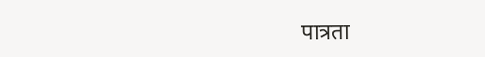पात्रता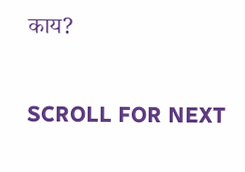काय?

SCROLL FOR NEXT